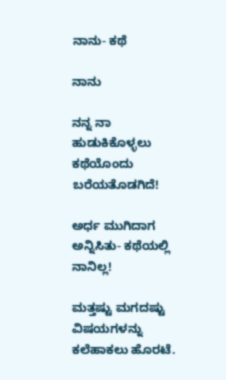ನಾನು- ಕಥೆ

ನಾನು

ನನ್ನ ನಾ ಹುಡುಕಿಕೊಳ್ಳಲು ಕಥೆಯೊಂದು ಬರೆಯತೊಡಗಿದೆ!

ಅರ್ಧ ಮುಗಿದಾಗ ಅನ್ನಿಸಿತು- ಕಥೆಯಲ್ಲಿ ನಾನಿಲ್ಲ!

ಮತ್ತಷ್ಟು ಮಗದಷ್ಟು ವಿಷಯಗಳನ್ನು ಕಲೆಹಾಕಲು ಹೊರಟೆ.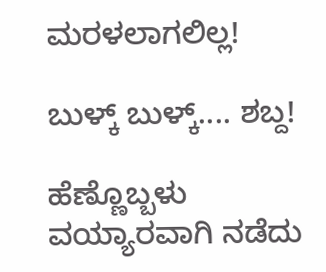ಮರಳಲಾಗಲಿಲ್ಲ!

ಬುಳ್ಕ್ ಬುಳ್ಕ್.... ಶಬ್ದ!

ಹೆಣ್ಣೊಬ್ಬಳು ವಯ್ಯಾರವಾಗಿ ನಡೆದು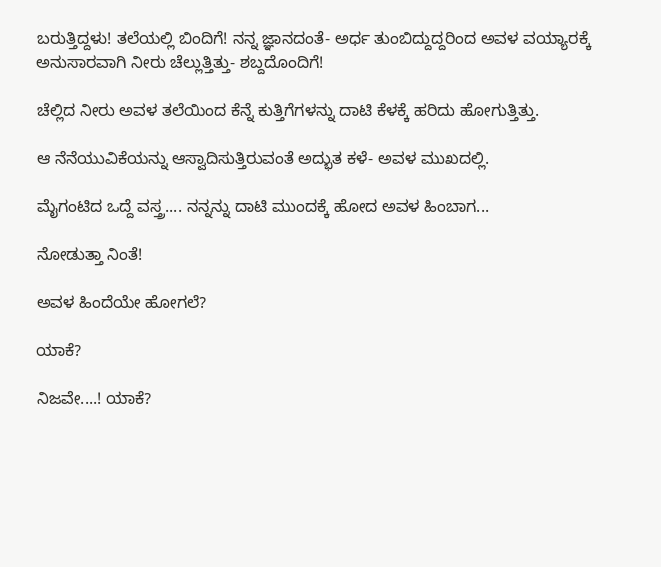ಬರುತ್ತಿದ್ದಳು! ತಲೆಯಲ್ಲಿ ಬಿಂದಿಗೆ! ನನ್ನ ಜ್ಞಾನದಂತೆ- ಅರ್ಧ ತುಂಬಿದ್ದುದ್ದರಿಂದ ಅವಳ ವಯ್ಯಾರಕ್ಕೆ ಅನುಸಾರವಾಗಿ ನೀರು ಚೆಲ್ಲುತ್ತಿತ್ತು- ಶಬ್ದದೊಂದಿಗೆ!

ಚೆಲ್ಲಿದ ನೀರು ಅವಳ ತಲೆಯಿಂದ ಕೆನ್ನೆ ಕುತ್ತಿಗೆಗಳನ್ನು ದಾಟಿ ಕೆಳಕ್ಕೆ ಹರಿದು ಹೋಗುತ್ತಿತ್ತು.

ಆ ನೆನೆಯುವಿಕೆಯನ್ನು ಆಸ್ವಾದಿಸುತ್ತಿರುವಂತೆ ಅದ್ಭುತ ಕಳೆ- ಅವಳ ಮುಖದಲ್ಲಿ.

ಮೈಗಂಟಿದ ಒದ್ದೆ ವಸ್ತ್ರ.... ನನ್ನನ್ನು ದಾಟಿ ಮುಂದಕ್ಕೆ ಹೋದ ಅವಳ ಹಿಂಬಾಗ...

ನೋಡುತ್ತಾ ನಿಂತೆ!

ಅವಳ ಹಿಂದೆಯೇ ಹೋಗಲೆ?

ಯಾಕೆ?

ನಿಜವೇ....! ಯಾಕೆ?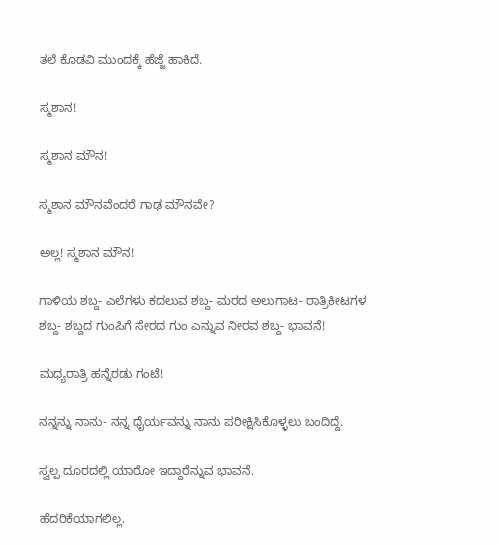ತಲೆ ಕೊಡವಿ ಮುಂದಕ್ಕೆ ಹೆಜ್ಜೆ ಹಾಕಿದೆ.

ಸ್ಮಶಾನ!

ಸ್ಮಶಾನ ಮೌನ!

ಸ್ಮಶಾನ ಮೌನವೆಂದರೆ ಗಾಢ ಮೌನವೇ?

ಅಲ್ಲ! ಸ್ಮಶಾನ ಮೌನ!

ಗಾಳಿಯ ಶಬ್ದ- ಎಲೆಗಳು ಕದಲುವ ಶಬ್ದ- ಮರದ ಅಲುಗಾಟ- ರಾತ್ರಿಕೀಟಗಳ ಶಬ್ದ- ಶಬ್ದದ ಗುಂಪಿಗೆ ಸೇರದ ಗುಂ ಎನ್ನುವ ನೀರವ ಶಬ್ದ- ಭಾವನೆ!

ಮಧ್ಯರಾತ್ರಿ ಹನ್ನೆರಡು ಗಂಟೆ!

ನನ್ನನ್ನು ನಾನು- ನನ್ನ ಧೈರ್ಯವನ್ನು ನಾನು ಪರೀಕ್ಷಿಸಿಕೊಳ್ಳಲು ಬಂದಿದ್ದೆ.

ಸ್ವಲ್ಪ ದೂರದಲ್ಲಿ ಯಾರೋ ಇದ್ದಾರೆನ್ನುವ ಭಾವನೆ.

ಹೆದರಿಕೆಯಾಗಲಿಲ್ಲ.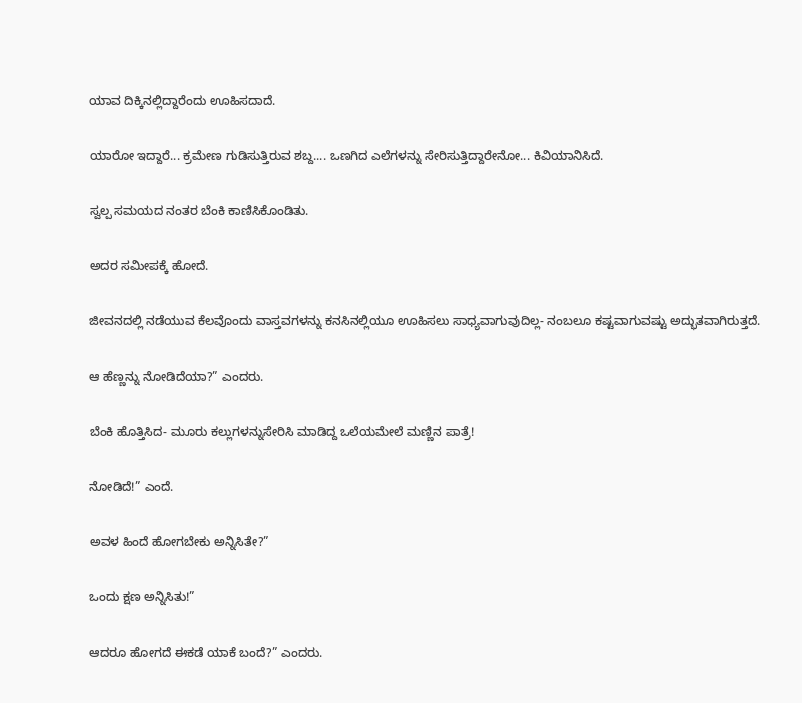ಯಾವ ದಿಕ್ಕಿನಲ್ಲಿದ್ದಾರೆಂದು ಊಹಿಸದಾದೆ.

ಯಾರೋ ಇದ್ದಾರೆ... ಕ್ರಮೇಣ ಗುಡಿಸುತ್ತಿರುವ ಶಬ್ದ.... ಒಣಗಿದ ಎಲೆಗಳನ್ನು ಸೇರಿಸುತ್ತಿದ್ದಾರೇನೋ... ಕಿವಿಯಾನಿಸಿದೆ.

ಸ್ವಲ್ಪ ಸಮಯದ ನಂತರ ಬೆಂಕಿ ಕಾಣಿಸಿಕೊಂಡಿತು.

ಅದರ ಸಮೀಪಕ್ಕೆ ಹೋದೆ.

ಜೀವನದಲ್ಲಿ ನಡೆಯುವ ಕೆಲವೊಂದು ವಾಸ್ತವಗಳನ್ನು ಕನಸಿನಲ್ಲಿಯೂ ಊಹಿಸಲು ಸಾಧ್ಯವಾಗುವುದಿಲ್ಲ- ನಂಬಲೂ ಕಷ್ಟವಾಗುವಷ್ಟು ಅದ್ಭುತವಾಗಿರುತ್ತದೆ.

ಆ ಹೆಣ್ಣನ್ನು ನೋಡಿದೆಯಾ?” ಎಂದರು.

ಬೆಂಕಿ ಹೊತ್ತಿಸಿದ- ಮೂರು ಕಲ್ಲುಗಳನ್ನುಸೇರಿಸಿ ಮಾಡಿದ್ದ ಒಲೆಯಮೇಲೆ ಮಣ್ಣಿನ ಪಾತ್ರೆ!

ನೋಡಿದೆ!” ಎಂದೆ.

ಅವಳ ಹಿಂದೆ ಹೋಗಬೇಕು ಅನ್ನಿಸಿತೇ?”

ಒಂದು ಕ್ಷಣ ಅನ್ನಿಸಿತು!”

ಆದರೂ ಹೋಗದೆ ಈಕಡೆ ಯಾಕೆ ಬಂದೆ?” ಎಂದರು.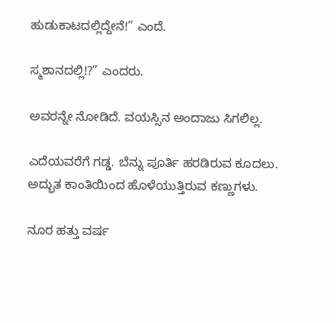ಹುಡುಕಾಟದಲ್ಲಿದ್ದೇನೆ!” ಎಂದೆ.

ಸ್ಮಶಾನದಲ್ಲಿ!?” ಎಂದರು.

ಅವರನ್ನೇ ನೋಡಿದೆ. ವಯಸ್ಸಿನ ಅಂದಾಜು ಸಿಗಲಿಲ್ಲ.

ಎದೆಯವರೆಗೆ ಗಡ್ಡ. ಬೆನ್ನು ಪೂರ್ತಿ ಹರಡಿರುವ ಕೂದಲು. ಅದ್ಭುತ ಕಾಂತಿಯಿಂದ ಹೊಳೆಯುತ್ತಿರುವ ಕಣ್ಣುಗಳು.

ನೂರ ಹತ್ತು ವರ್ಷ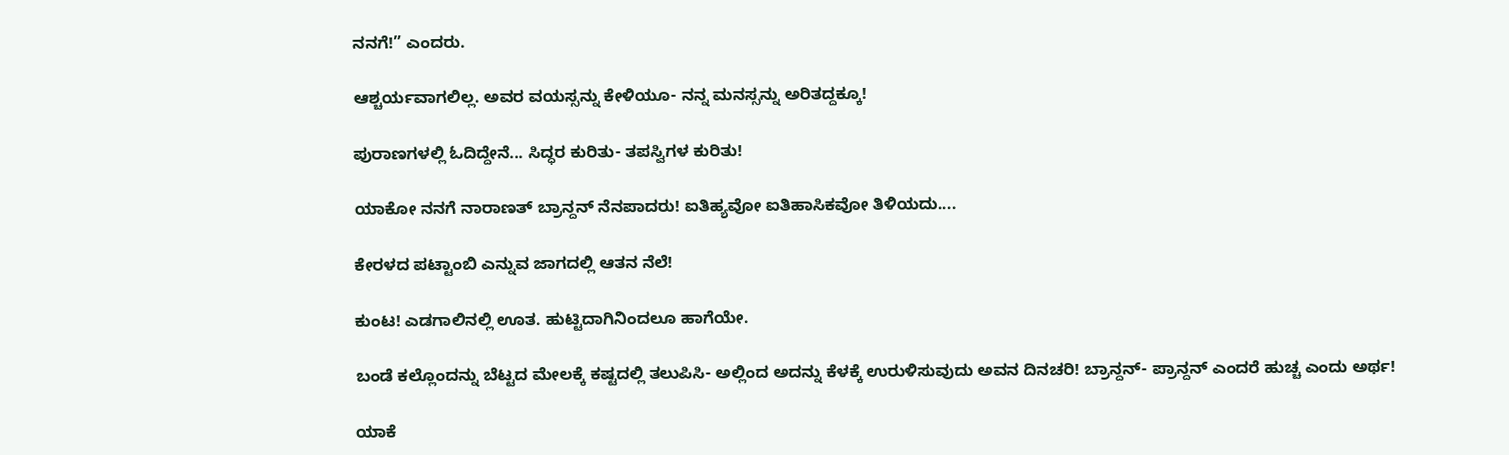ನನಗೆ!” ಎಂದರು.

ಆಶ್ಚರ್ಯವಾಗಲಿಲ್ಲ. ಅವರ ವಯಸ್ಸನ್ನು ಕೇಳಿಯೂ- ನನ್ನ ಮನಸ್ಸನ್ನು ಅರಿತದ್ದಕ್ಕೂ!

ಪುರಾಣಗಳಲ್ಲಿ ಓದಿದ್ದೇನೆ... ಸಿದ್ಧರ ಕುರಿತು- ತಪಸ್ವಿಗಳ ಕುರಿತು!

ಯಾಕೋ ನನಗೆ ನಾರಾಣತ್ ಬ್ರಾನ್ದನ್ ನೆನಪಾದರು! ಐತಿಹ್ಯವೋ ಐತಿಹಾಸಿಕವೋ ತಿಳಿಯದು....

ಕೇರಳದ ಪಟ್ಟಾಂಬಿ ಎನ್ನುವ ಜಾಗದಲ್ಲಿ ಆತನ ನೆಲೆ!

ಕುಂಟ! ಎಡಗಾಲಿನಲ್ಲಿ ಊತ. ಹುಟ್ಟಿದಾಗಿನಿಂದಲೂ ಹಾಗೆಯೇ.

ಬಂಡೆ ಕಲ್ಲೊಂದನ್ನು ಬೆಟ್ಟದ ಮೇಲಕ್ಕೆ ಕಷ್ಟದಲ್ಲಿ ತಲುಪಿಸಿ- ಅಲ್ಲಿಂದ ಅದನ್ನು ಕೆಳಕ್ಕೆ ಉರುಳಿಸುವುದು ಅವನ ದಿನಚರಿ! ಬ್ರಾನ್ದನ್- ಪ್ರಾನ್ದನ್ ಎಂದರೆ ಹುಚ್ಚ ಎಂದು ಅರ್ಥ!

ಯಾಕೆ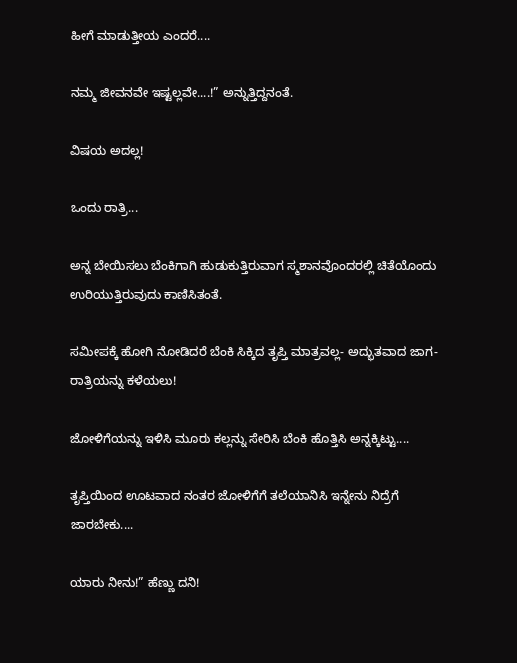ಹೀಗೆ ಮಾಡುತ್ತೀಯ ಎಂದರೆ....

ನಮ್ಮ ಜೀವನವೇ ಇಷ್ಟಲ್ಲವೇ....!” ಅನ್ನುತ್ತಿದ್ದನಂತೆ.

ವಿಷಯ ಅದಲ್ಲ!

ಒಂದು ರಾತ್ರಿ...

ಅನ್ನ ಬೇಯಿಸಲು ಬೆಂಕಿಗಾಗಿ ಹುಡುಕುತ್ತಿರುವಾಗ ಸ್ಮಶಾನವೊಂದರಲ್ಲಿ ಚಿತೆಯೊಂದು ಉರಿಯುತ್ತಿರುವುದು ಕಾಣಿಸಿತಂತೆ.

ಸಮೀಪಕ್ಕೆ ಹೋಗಿ ನೋಡಿದರೆ ಬೆಂಕಿ ಸಿಕ್ಕಿದ ತೃಪ್ತಿ ಮಾತ್ರವಲ್ಲ- ಅದ್ಭುತವಾದ ಜಾಗ- ರಾತ್ರಿಯನ್ನು ಕಳೆಯಲು!

ಜೋಳಿಗೆಯನ್ನು ಇಳಿಸಿ ಮೂರು ಕಲ್ಲನ್ನು ಸೇರಿಸಿ ಬೆಂಕಿ ಹೊತ್ತಿಸಿ ಅನ್ನಕ್ಕಿಟ್ಟು....

ತೃಪ್ತಿಯಿಂದ ಊಟವಾದ ನಂತರ ಜೋಳಿಗೆಗೆ ತಲೆಯಾನಿಸಿ ಇನ್ನೇನು ನಿದ್ರೆಗೆ ಜಾರಬೇಕು....

ಯಾರು ನೀನು!” ಹೆಣ್ಣು ದನಿ!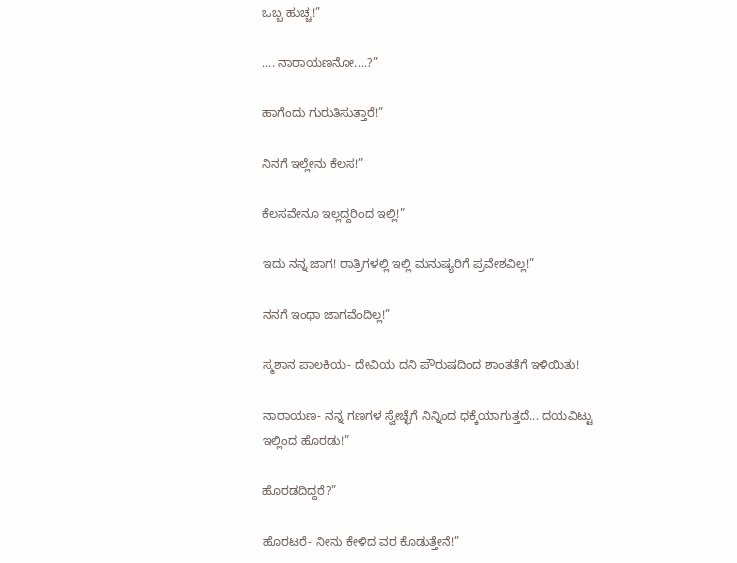ಒಬ್ಬ ಹುಚ್ಚ!”

.... ನಾರಾಯಣನೋ....?”

ಹಾಗೆಂದು ಗುರುತಿಸುತ್ತಾರೆ!”

ನಿನಗೆ ಇಲ್ಲೇನು ಕೆಲಸ!”

ಕೆಲಸವೇನೂ ಇಲ್ಲದ್ದರಿಂದ ಇಲ್ಲಿ!”

ಇದು ನನ್ನ ಜಾಗ! ರಾತ್ರಿಗಳಲ್ಲಿ ಇಲ್ಲಿ ಮನುಷ್ಯರಿಗೆ ಪ್ರವೇಶವಿಲ್ಲ!”

ನನಗೆ ಇಂಥಾ ಜಾಗವೆಂದಿಲ್ಲ!”

ಸ್ಮಶಾನ ಪಾಲಕಿಯ- ದೇವಿಯ ದನಿ ಪೌರುಷದಿಂದ ಶಾಂತತೆಗೆ ಇಳಿಯಿತು!

ನಾರಾಯಣ- ನನ್ನ ಗಣಗಳ ಸ್ವೇಚ್ಛೆಗೆ ನಿನ್ನಿಂದ ಧಕ್ಕೆಯಾಗುತ್ತದೆ... ದಯವಿಟ್ಟು ಇಲ್ಲಿಂದ ಹೊರಡು!”

ಹೊರಡದಿದ್ದರೆ?”

ಹೊರಟರೆ- ನೀನು ಕೇಳಿದ ವರ ಕೊಡುತ್ತೇನೆ!”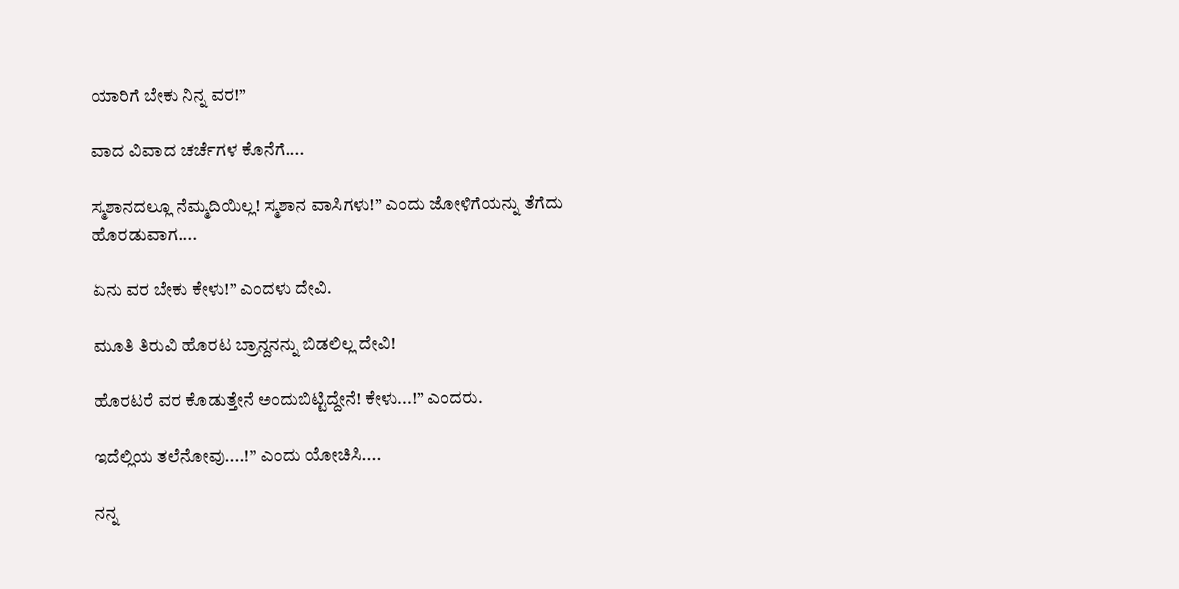ಯಾರಿಗೆ ಬೇಕು ನಿನ್ನ ವರ!”

ವಾದ ವಿವಾದ ಚರ್ಚೆಗಳ ಕೊನೆಗೆ....

ಸ್ಮಶಾನದಲ್ಲೂ ನೆಮ್ಮದಿಯಿಲ್ಲ! ಸ್ಮಶಾನ ವಾಸಿಗಳು!” ಎಂದು ಜೋಳಿಗೆಯನ್ನು ತೆಗೆದು ಹೊರಡುವಾಗ....

ಏನು ವರ ಬೇಕು ಕೇಳು!” ಎಂದಳು ದೇವಿ.

ಮೂತಿ ತಿರುವಿ ಹೊರಟ ಬ್ರಾನ್ದನನ್ನು ಬಿಡಲಿಲ್ಲ ದೇವಿ!

ಹೊರಟರೆ ವರ ಕೊಡುತ್ತೇನೆ ಅಂದುಬಿಟ್ಟಿದ್ದೇನೆ! ಕೇಳು...!” ಎಂದರು.

ಇದೆಲ್ಲಿಯ ತಲೆನೋವು....!” ಎಂದು ಯೋಚಿಸಿ....

ನನ್ನ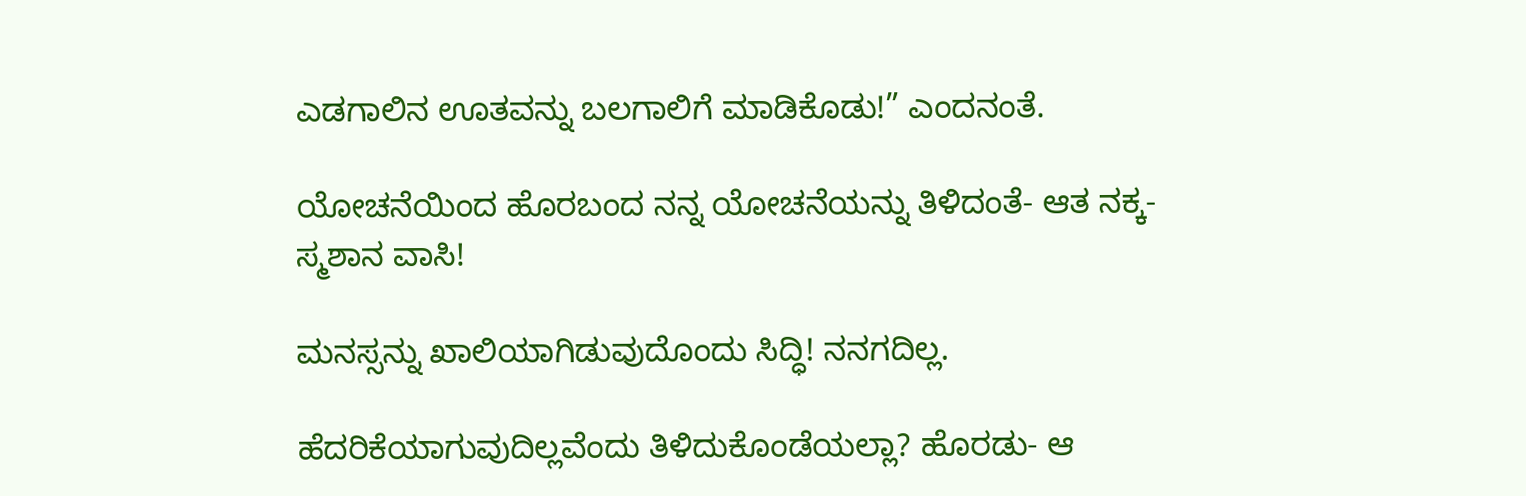ಎಡಗಾಲಿನ ಊತವನ್ನು ಬಲಗಾಲಿಗೆ ಮಾಡಿಕೊಡು!” ಎಂದನಂತೆ.

ಯೋಚನೆಯಿಂದ ಹೊರಬಂದ ನನ್ನ ಯೋಚನೆಯನ್ನು ತಿಳಿದಂತೆ- ಆತ ನಕ್ಕ- ಸ್ಮಶಾನ ವಾಸಿ!

ಮನಸ್ಸನ್ನು ಖಾಲಿಯಾಗಿಡುವುದೊಂದು ಸಿದ್ಧಿ! ನನಗದಿಲ್ಲ.

ಹೆದರಿಕೆಯಾಗುವುದಿಲ್ಲವೆಂದು ತಿಳಿದುಕೊಂಡೆಯಲ್ಲಾ? ಹೊರಡು- ಆ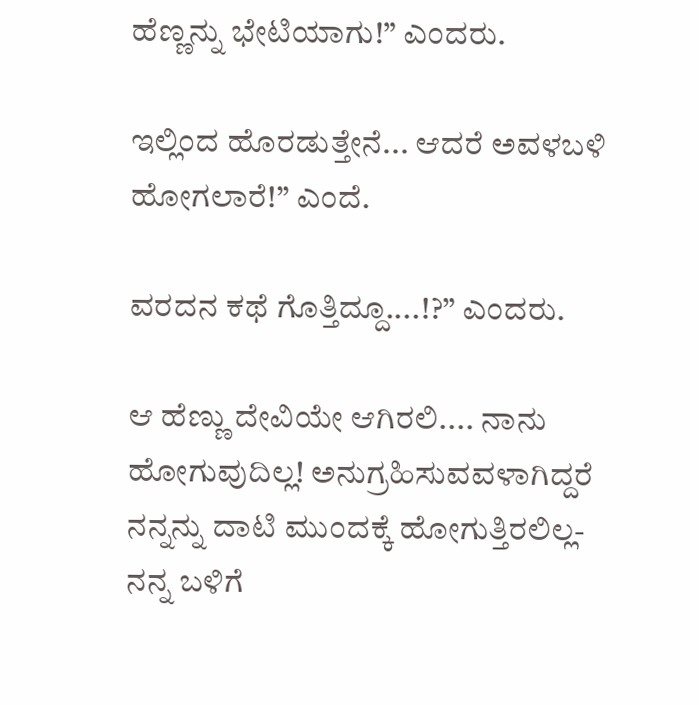ಹೆಣ್ಣನ್ನು ಭೇಟಿಯಾಗು!” ಎಂದರು.

ಇಲ್ಲಿಂದ ಹೊರಡುತ್ತೇನೆ... ಆದರೆ ಅವಳಬಳಿ ಹೋಗಲಾರೆ!” ಎಂದೆ.

ವರದನ ಕಥೆ ಗೊತ್ತಿದ್ದೂ....!?” ಎಂದರು.

ಆ ಹೆಣ್ಣು ದೇವಿಯೇ ಆಗಿರಲಿ.... ನಾನು ಹೋಗುವುದಿಲ್ಲ! ಅನುಗ್ರಹಿಸುವವಳಾಗಿದ್ದರೆ ನನ್ನನ್ನು ದಾಟಿ ಮುಂದಕ್ಕೆ ಹೋಗುತ್ತಿರಲಿಲ್ಲ- ನನ್ನ ಬಳಿಗೆ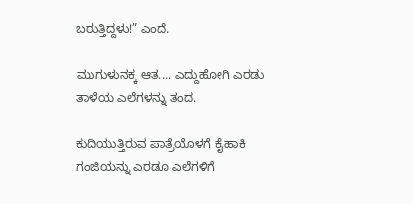ಬರುತ್ತಿದ್ದಳು!” ಎಂದೆ.

ಮುಗುಳುನಕ್ಕ ಆತ.... ಎದ್ದುಹೋಗಿ ಎರಡು ತಾಳೆಯ ಎಲೆಗಳನ್ನು ತಂದ.

ಕುದಿಯುತ್ತಿರುವ ಪಾತ್ರೆಯೊಳಗೆ ಕೈಹಾಕಿ ಗಂಜಿಯನ್ನು ಎರಡೂ ಎಲೆಗಳಿಗೆ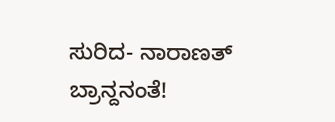ಸುರಿದ- ನಾರಾಣತ್ ಬ್ರಾನ್ದನಂತೆ!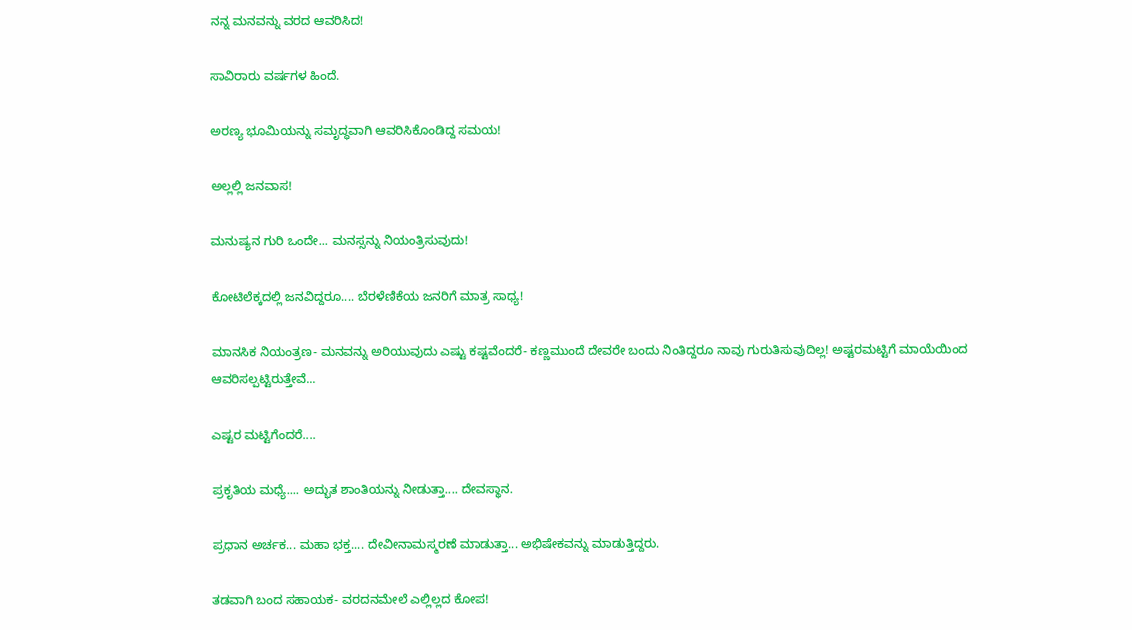ನನ್ನ ಮನವನ್ನು ವರದ ಆವರಿಸಿದ!

ಸಾವಿರಾರು ವರ್ಷಗಳ ಹಿಂದೆ.

ಅರಣ್ಯ ಭೂಮಿಯನ್ನು ಸಮೃದ್ಧವಾಗಿ ಆವರಿಸಿಕೊಂಡಿದ್ದ ಸಮಯ!

ಅಲ್ಲಲ್ಲಿ ಜನವಾಸ!

ಮನುಷ್ಯನ ಗುರಿ ಒಂದೇ... ಮನಸ್ಸನ್ನು ನಿಯಂತ್ರಿಸುವುದು!

ಕೋಟಿಲೆಕ್ಕದಲ್ಲಿ ಜನವಿದ್ದರೂ.... ಬೆರಳೆಣಿಕೆಯ ಜನರಿಗೆ ಮಾತ್ರ ಸಾಧ್ಯ!

ಮಾನಸಿಕ ನಿಯಂತ್ರಣ- ಮನವನ್ನು ಅರಿಯುವುದು ಎಷ್ಟು ಕಷ್ಟವೆಂದರೆ- ಕಣ್ಣಮುಂದೆ ದೇವರೇ ಬಂದು ನಿಂತಿದ್ದರೂ ನಾವು ಗುರುತಿಸುವುದಿಲ್ಲ! ಅಷ್ಟರಮಟ್ಟಿಗೆ ಮಾಯೆಯಿಂದ ಆವರಿಸಲ್ಪಟ್ಟಿರುತ್ತೇವೆ...

ಎಷ್ಟರ ಮಟ್ಟಿಗೆಂದರೆ....

ಪ್ರಕೃತಿಯ ಮಧ್ಯೆ.... ಅದ್ಭುತ ಶಾಂತಿಯನ್ನು ನೀಡುತ್ತಾ.... ದೇವಸ್ಥಾನ.

ಪ್ರಧಾನ ಅರ್ಚಕ... ಮಹಾ ಭಕ್ತ.... ದೇವೀನಾಮಸ್ಮರಣೆ ಮಾಡುತ್ತಾ... ಅಭಿಷೇಕವನ್ನು ಮಾಡುತ್ತಿದ್ದರು.

ತಡವಾಗಿ ಬಂದ ಸಹಾಯಕ- ವರದನಮೇಲೆ ಎಲ್ಲಿಲ್ಲದ ಕೋಪ!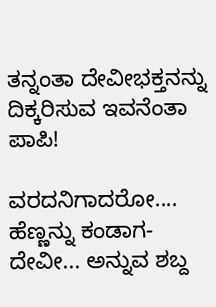ತನ್ನಂತಾ ದೇವೀಭಕ್ತನನ್ನು ದಿಕ್ಕರಿಸುವ ಇವನೆಂತಾ ಪಾಪಿ!

ವರದನಿಗಾದರೋ.... ಹೆಣ್ಣನ್ನು ಕಂಡಾಗ- ದೇವೀ... ಅನ್ನುವ ಶಬ್ದ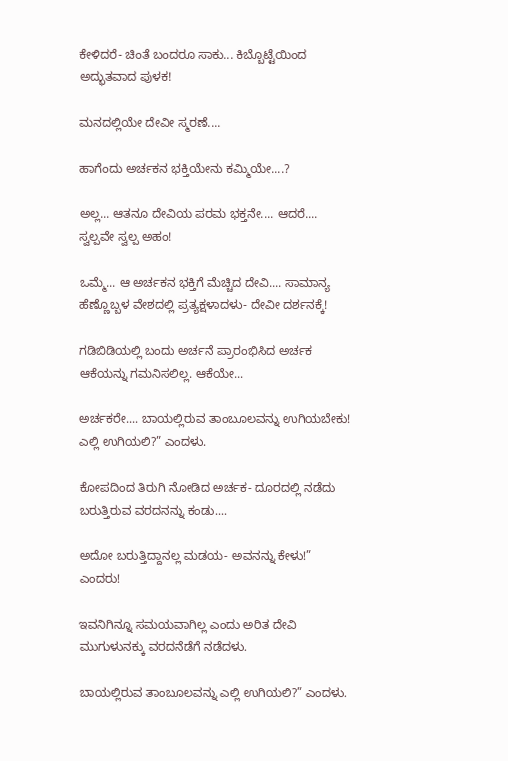ಕೇಳಿದರೆ- ಚಿಂತೆ ಬಂದರೂ ಸಾಕು... ಕಿಬ್ಬೊಟ್ಟೆಯಿಂದ ಅದ್ಭುತವಾದ ಪುಳಕ!

ಮನದಲ್ಲಿಯೇ ದೇವೀ ಸ್ಮರಣೆ....

ಹಾಗೆಂದು ಅರ್ಚಕನ ಭಕ್ತಿಯೇನು ಕಮ್ಮಿಯೇ....?

ಅಲ್ಲ... ಆತನೂ ದೇವಿಯ ಪರಮ ಭಕ್ತನೇ.... ಆದರೆ.... ಸ್ವಲ್ಪವೇ ಸ್ವಲ್ಪ ಅಹಂ!

ಒಮ್ಮೆ... ಆ ಅರ್ಚಕನ ಭಕ್ತಿಗೆ ಮೆಚ್ಚಿದ ದೇವಿ.... ಸಾಮಾನ್ಯ ಹೆಣ್ಣೊಬ್ಬಳ ವೇಶದಲ್ಲಿ ಪ್ರತ್ಯಕ್ಷಳಾದಳು- ದೇವೀ ದರ್ಶನಕ್ಕೆ!

ಗಡಿಬಿಡಿಯಲ್ಲಿ ಬಂದು ಅರ್ಚನೆ ಪ್ರಾರಂಭಿಸಿದ ಅರ್ಚಕ ಆಕೆಯನ್ನು ಗಮನಿಸಲಿಲ್ಲ. ಆಕೆಯೇ...

ಅರ್ಚಕರೇ.... ಬಾಯಲ್ಲಿರುವ ತಾಂಬೂಲವನ್ನು ಉಗಿಯಬೇಕು! ಎಲ್ಲಿ ಉಗಿಯಲಿ?” ಎಂದಳು.

ಕೋಪದಿಂದ ತಿರುಗಿ ನೋಡಿದ ಅರ್ಚಕ- ದೂರದಲ್ಲಿ ನಡೆದು ಬರುತ್ತಿರುವ ವರದನನ್ನು ಕಂಡು....

ಅದೋ ಬರುತ್ತಿದ್ದಾನಲ್ಲ ಮಡಯ- ಅವನನ್ನು ಕೇಳು!” ಎಂದರು!

ಇವನಿಗಿನ್ನೂ ಸಮಯವಾಗಿಲ್ಲ ಎಂದು ಅರಿತ ದೇವಿ ಮುಗುಳುನಕ್ಕು ವರದನೆಡೆಗೆ ನಡೆದಳು.

ಬಾಯಲ್ಲಿರುವ ತಾಂಬೂಲವನ್ನು ಎಲ್ಲಿ ಉಗಿಯಲಿ?” ಎಂದಳು.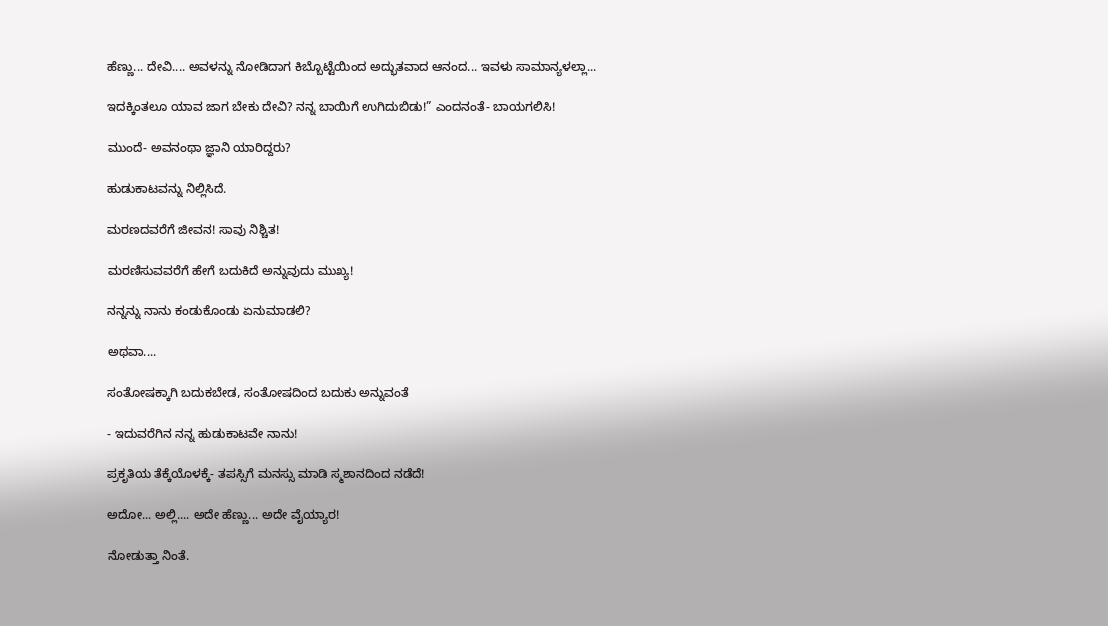ಹೆಣ್ಣು... ದೇವಿ.... ಅವಳನ್ನು ನೋಡಿದಾಗ ಕಿಬ್ಬೊಟ್ಟೆಯಿಂದ ಅದ್ಭುತವಾದ ಆನಂದ... ಇವಳು ಸಾಮಾನ್ಯಳಲ್ಲಾ...

ಇದಕ್ಕಿಂತಲೂ ಯಾವ ಜಾಗ ಬೇಕು ದೇವಿ? ನನ್ನ ಬಾಯಿಗೆ ಉಗಿದುಬಿಡು!” ಎಂದನಂತೆ- ಬಾಯಗಲಿಸಿ!

ಮುಂದೆ- ಅವನಂಥಾ ಜ್ಞಾನಿ ಯಾರಿದ್ದರು?

ಹುಡುಕಾಟವನ್ನು ನಿಲ್ಲಿಸಿದೆ.

ಮರಣದವರೆಗೆ ಜೀವನ! ಸಾವು ನಿಶ್ಚಿತ!

ಮರಣಿಸುವವರೆಗೆ ಹೇಗೆ ಬದುಕಿದೆ ಅನ್ನುವುದು ಮುಖ್ಯ!

ನನ್ನನ್ನು ನಾನು ಕಂಡುಕೊಂಡು ಏನುಮಾಡಲಿ?

ಅಥವಾ....

ಸಂತೋಷಕ್ಕಾಗಿ ಬದುಕಬೇಡ, ಸಂತೋಷದಿಂದ ಬದುಕು ಅನ್ನುವಂತೆ

- ಇದುವರೆಗಿನ ನನ್ನ ಹುಡುಕಾಟವೇ ನಾನು!

ಪ್ರಕೃತಿಯ ತೆಕ್ಕೆಯೊಳಕ್ಕೆ- ತಪಸ್ಸಿಗೆ ಮನಸ್ಸು ಮಾಡಿ ಸ್ಮಶಾನದಿಂದ ನಡೆದೆ!

ಅದೋ... ಅಲ್ಲಿ.... ಅದೇ ಹೆಣ್ಣು... ಅದೇ ವೈಯ್ಯಾರ!

ನೋಡುತ್ತಾ ನಿಂತೆ.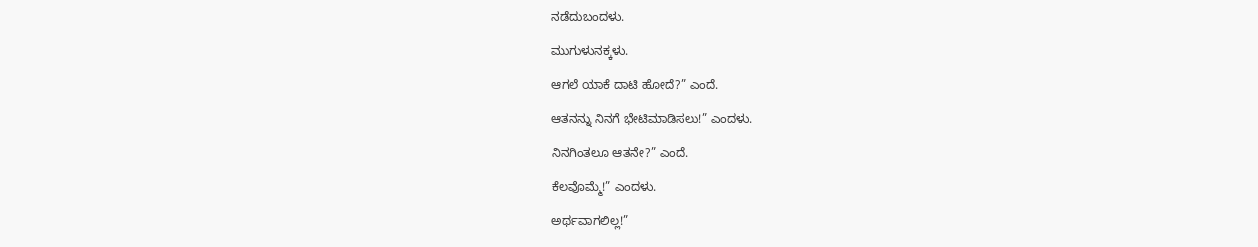ನಡೆದುಬಂದಳು.

ಮುಗುಳುನಕ್ಕಳು.

ಆಗಲೆ ಯಾಕೆ ದಾಟಿ ಹೋದೆ?” ಎಂದೆ.

ಆತನನ್ನು ನಿನಗೆ ಭೇಟಿಮಾಡಿಸಲು!” ಎಂದಳು.

ನಿನಗಿಂತಲೂ ಆತನೇ?” ಎಂದೆ.

ಕೆಲವೊಮ್ಮೆ!” ಎಂದಳು.

ಅರ್ಥವಾಗಲಿಲ್ಲ!”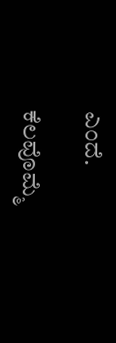ಎಂದೆ.

ಕೆಲವೊಮ್ಮೆ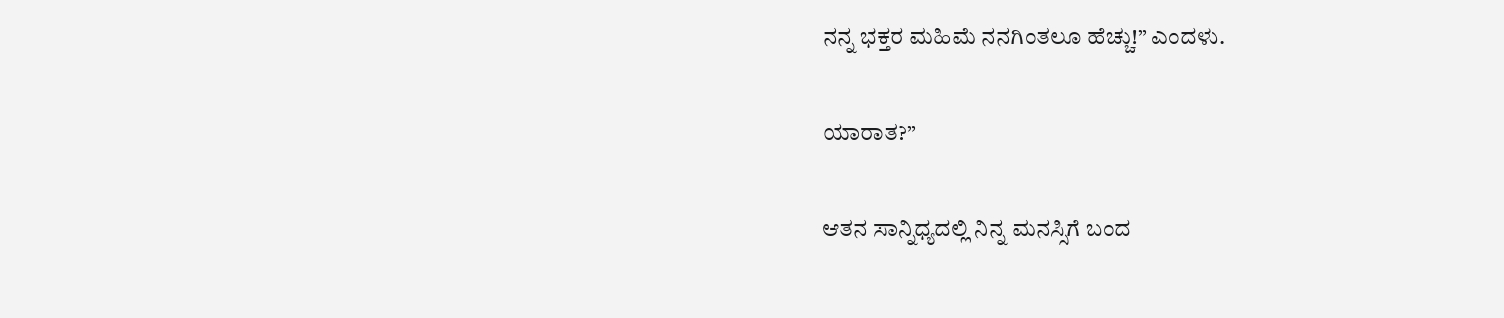ನನ್ನ ಭಕ್ತರ ಮಹಿಮೆ ನನಗಿಂತಲೂ ಹೆಚ್ಚು!” ಎಂದಳು.

ಯಾರಾತ?”

ಆತನ ಸಾನ್ನಿಧ್ಯದಲ್ಲಿ ನಿನ್ನ ಮನಸ್ಸಿಗೆ ಬಂದ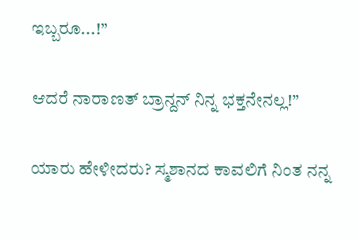ಇಬ್ಬರೂ...!”

ಆದರೆ ನಾರಾಣತ್ ಬ್ರಾನ್ದನ್ ನಿನ್ನ ಭಕ್ತನೇನಲ್ಲ!”

ಯಾರು ಹೇಳೀದರು? ಸ್ಮಶಾನದ ಕಾವಲಿಗೆ ನಿಂತ ನನ್ನ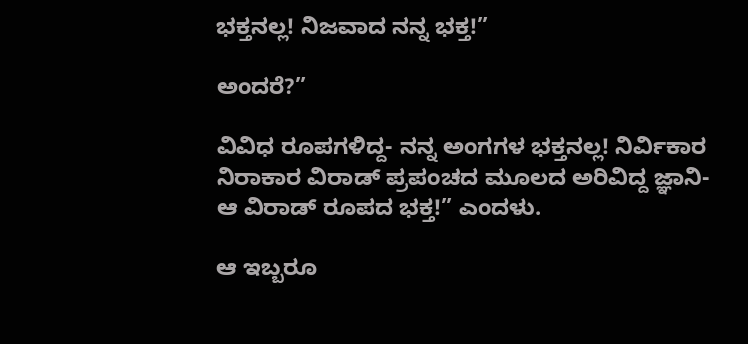ಭಕ್ತನಲ್ಲ! ನಿಜವಾದ ನನ್ನ ಭಕ್ತ!”

ಅಂದರೆ?”

ವಿವಿಧ ರೂಪಗಳಿದ್ದ- ನನ್ನ ಅಂಗಗಳ ಭಕ್ತನಲ್ಲ! ನಿರ್ವಿಕಾರ ನಿರಾಕಾರ ವಿರಾಡ್ ಪ್ರಪಂಚದ ಮೂಲದ ಅರಿವಿದ್ದ ಜ್ಞಾನಿ- ಆ ವಿರಾಡ್ ರೂಪದ ಭಕ್ತ!” ಎಂದಳು.

ಆ ಇಬ್ಬರೂ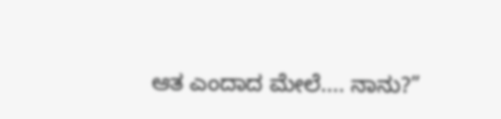ಆತ ಎಂದಾದ ಮೇಲೆ.... ನಾನು?”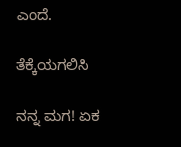ಎಂದೆ.

ತೆಕ್ಕೆಯಗಲಿಸಿ

ನನ್ನ ಮಗ! ಏಕ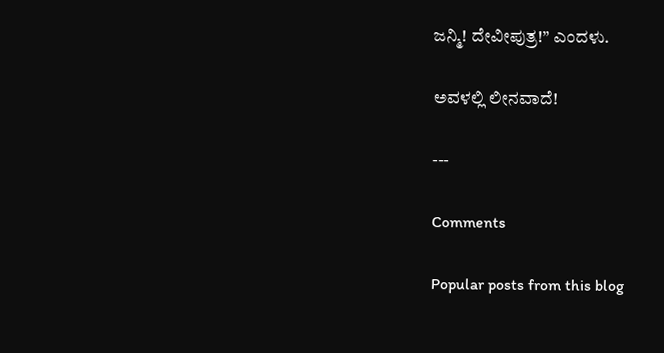ಜನ್ಮಿ! ದೇವೀಪುತ್ರ!” ಎಂದಳು.

ಅವಳಲ್ಲಿ ಲೀನವಾದೆ!

---

Comments

Popular posts from this blog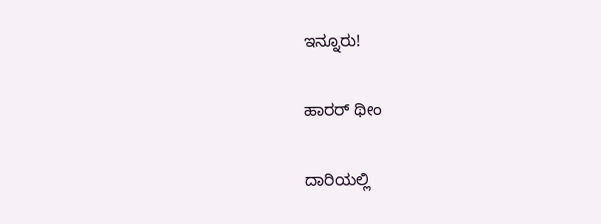ಇನ್ನೂರು!

ಹಾರರ್ ಥೀಂ

ದಾರಿಯಲ್ಲಿ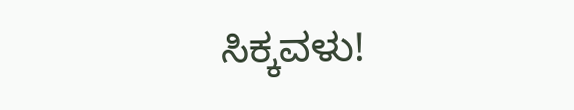ಸಿಕ್ಕವಳು!